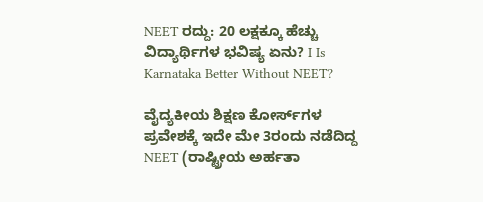NEET ರದ್ದು: 20 ಲಕ್ಷಕ್ಕೂ ಹೆಚ್ಚು ವಿದ್ಯಾರ್ಥಿಗಳ ಭವಿಷ್ಯ ಏನು? I Is Karnataka Better Without NEET?

ವೈದ್ಯಕೀಯ ಶಿಕ್ಷಣ ಕೋರ್ಸ್‌ಗಳ ಪ್ರವೇಶಕ್ಕೆ ಇದೇ ಮೇ 3ರಂದು ನಡೆದಿದ್ದ NEET (ರಾಷ್ಟ್ರೀಯ ಅರ್ಹತಾ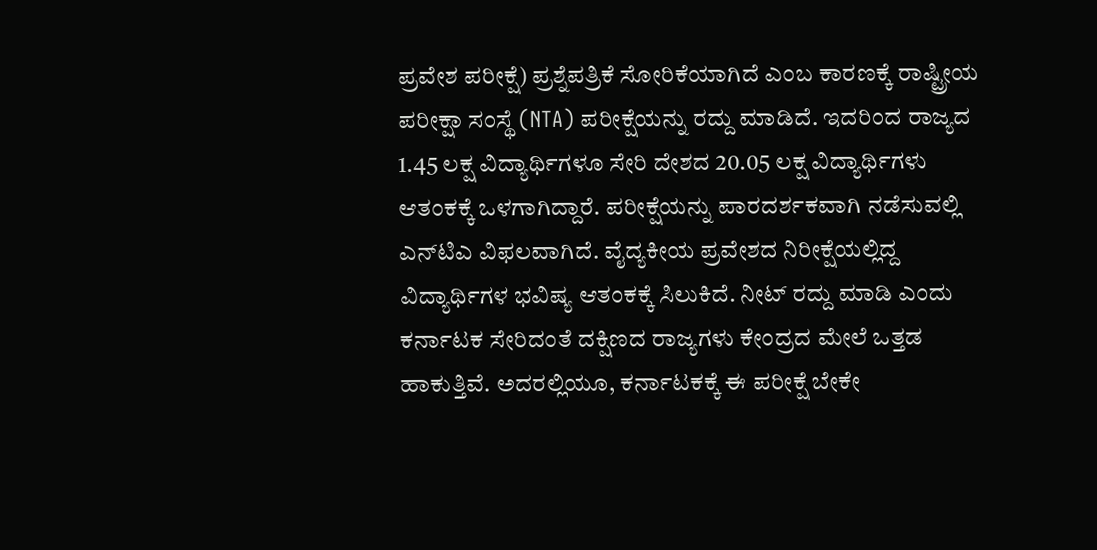ಪ್ರವೇಶ ಪರೀಕ್ಷೆ) ಪ್ರಶ್ನೆಪತ್ರಿಕೆ ಸೋರಿಕೆಯಾಗಿದೆ ಎಂಬ ಕಾರಣಕ್ಕೆ ರಾಷ್ಟ್ರೀಯ ಪರೀಕ್ಷಾ ಸಂಸ್ಥೆ (NTA) ಪರೀಕ್ಷೆಯನ್ನು ರದ್ದು ಮಾಡಿದೆ. ಇದರಿಂದ ರಾಜ್ಯದ 1.45 ಲಕ್ಷ ವಿದ್ಯಾರ್ಥಿಗಳೂ ಸೇರಿ ದೇಶದ 20.05 ಲಕ್ಷ ವಿದ್ಯಾರ್ಥಿಗಳು ಆತಂಕಕ್ಕೆ ಒಳಗಾಗಿದ್ದಾರೆ. ಪರೀಕ್ಷೆಯನ್ನು ಪಾರದರ್ಶಕವಾಗಿ ನಡೆಸುವಲ್ಲಿ ಎನ್‌ಟಿಎ ವಿಫಲವಾಗಿದೆ. ವೈದ್ಯಕೀಯ ಪ್ರವೇಶದ ನಿರೀಕ್ಷೆಯಲ್ಲಿದ್ದ ವಿದ್ಯಾರ್ಥಿಗಳ ಭವಿಷ್ಯ ಆತಂಕಕ್ಕೆ ಸಿಲುಕಿದೆ. ನೀಟ್ ರದ್ದು ಮಾಡಿ ಎಂದು ಕರ್ನಾಟಕ ಸೇರಿದಂತೆ ದಕ್ಷಿಣದ ರಾಜ್ಯಗಳು ಕೇಂದ್ರದ ಮೇಲೆ ಒತ್ತಡ ಹಾಕುತ್ತಿವೆ. ಅದರಲ್ಲಿಯೂ, ಕರ್ನಾಟಕಕ್ಕೆ ಈ ಪರೀಕ್ಷೆ ಬೇಕೇ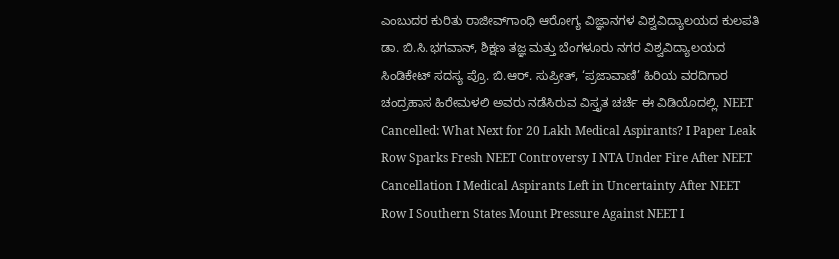ಎಂಬುದರ ಕುರಿತು ರಾಜೀವ್‌ಗಾಂಧಿ ಆರೋಗ್ಯ ವಿಜ್ಞಾನಗಳ ವಿಶ್ವವಿದ್ಯಾಲಯದ ಕುಲಪತಿ ಡಾ. ಬಿ.ಸಿ.ಭಗವಾನ್, ಶಿಕ್ಷಣ ತಜ್ಞ ಮತ್ತು ಬೆಂಗಳೂರು ನಗರ ವಿಶ್ವವಿದ್ಯಾಲಯದ ಸಿಂಡಿಕೇಟ್‌ ಸದಸ್ಯ ಪ್ರೊ. ಬಿ.ಆರ್‌. ಸುಪ್ರೀತ್‌, ‘ಪ್ರಜಾವಾಣಿ’ ಹಿರಿಯ ವರದಿಗಾರ ಚಂದ್ರಹಾಸ ಹಿರೇಮಳಲಿ ಅವರು ನಡೆಸಿರುವ ವಿಸ್ತೃತ ಚರ್ಚೆ ಈ ವಿಡಿಯೊದಲ್ಲಿ. NEET Cancelled: What Next for 20 Lakh Medical Aspirants? I Paper Leak Row Sparks Fresh NEET Controversy I NTA Under Fire After NEET Cancellation I Medical Aspirants Left in Uncertainty After NEET Row I Southern States Mount Pressure Against NEET I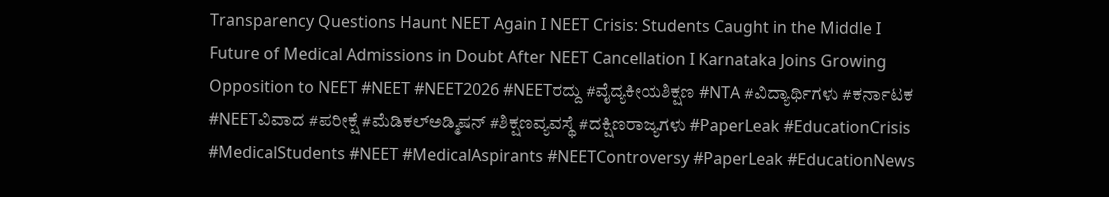Transparency Questions Haunt NEET Again I NEET Crisis: Students Caught in the Middle I Future of Medical Admissions in Doubt After NEET Cancellation I Karnataka Joins Growing Opposition to NEET #NEET #NEET2026 #NEETರದ್ದು #ವೈದ್ಯಕೀಯಶಿಕ್ಷಣ #NTA #ವಿದ್ಯಾರ್ಥಿಗಳು #ಕರ್ನಾಟಕ #NEETವಿವಾದ #ಪರೀಕ್ಷೆ #ಮೆಡಿಕಲ್‌ಅಡ್ಮಿಷನ್ #ಶಿಕ್ಷಣವ್ಯವಸ್ಥೆ #ದಕ್ಷಿಣರಾಜ್ಯಗಳು #PaperLeak #EducationCrisis #MedicalStudents #NEET #MedicalAspirants #NEETControversy #PaperLeak #EducationNews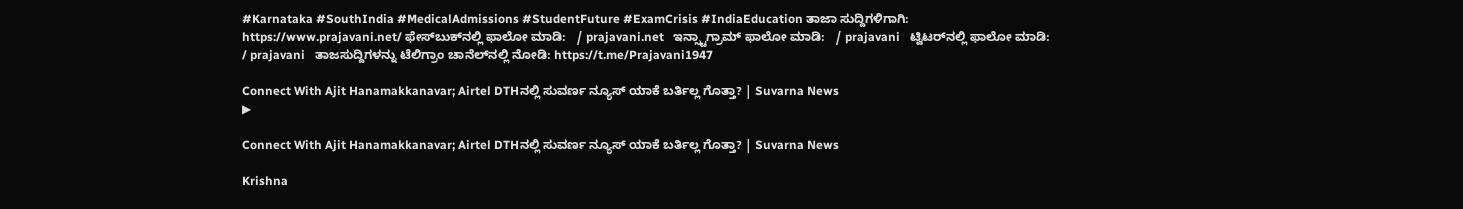#Karnataka #SouthIndia #MedicalAdmissions #StudentFuture #ExamCrisis #IndiaEducation ತಾಜಾ ಸುದ್ದಿಗಳಿಗಾಗಿ: https://www.prajavani.net/ ಫೇಸ್‌ಬುಕ್‌ನಲ್ಲಿ ಫಾಲೋ ಮಾಡಿ:   / prajavani.net   ಇನ್ಸ್ಟಾಗ್ರಾಮ್ ಫಾಲೋ ಮಾಡಿ:   / prajavani   ಟ್ವಿಟರ್‌ನಲ್ಲಿ ಫಾಲೋ ಮಾಡಿ:   / prajavani   ತಾಜಸುದ್ದಿಗಳನ್ನು ಟೆಲಿಗ್ರಾಂ ಚಾನೆಲ್‌ನಲ್ಲಿ ನೋಡಿ: https://t.me/Prajavani1947

Connect With Ajit Hanamakkanavar; Airtel DTHನಲ್ಲಿ ಸುವರ್ಣ ನ್ಯೂಸ್ ಯಾಕೆ ಬರ್ತಿಲ್ಲ ಗೊತ್ತಾ? | Suvarna News
▶

Connect With Ajit Hanamakkanavar; Airtel DTHನಲ್ಲಿ ಸುವರ್ಣ ನ್ಯೂಸ್ ಯಾಕೆ ಬರ್ತಿಲ್ಲ ಗೊತ್ತಾ? | Suvarna News

Krishna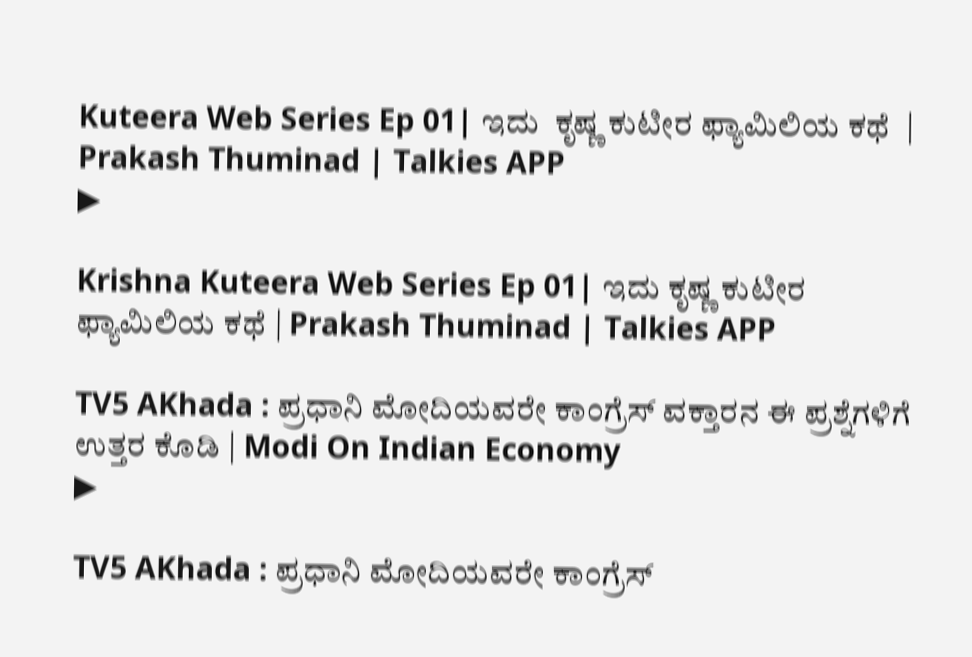Kuteera Web Series Ep 01| ಇದು  ಕೃಷ್ಣ ಕುಟೀರ ಫ್ಯಾಮಿಲಿಯ ಕಥೆ  | Prakash Thuminad | Talkies APP
▶

Krishna Kuteera Web Series Ep 01| ಇದು ಕೃಷ್ಣ ಕುಟೀರ ಫ್ಯಾಮಿಲಿಯ ಕಥೆ | Prakash Thuminad | Talkies APP

TV5 AKhada : ಪ್ರಧಾನಿ ಮೋದಿಯವರೇ ಕಾಂಗ್ರೆಸ್ ವಕ್ತಾರನ ಈ ಪ್ರಶ್ನೆಗಳಿಗೆ ಉತ್ತರ ಕೊಡಿ | Modi On Indian Economy
▶

TV5 AKhada : ಪ್ರಧಾನಿ ಮೋದಿಯವರೇ ಕಾಂಗ್ರೆಸ್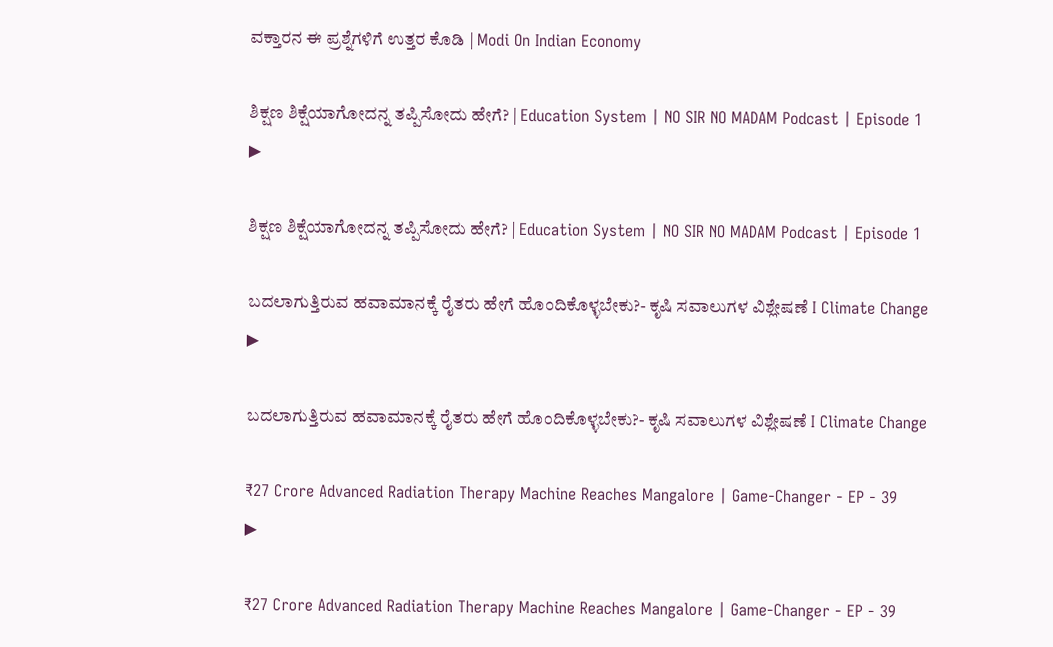ವಕ್ತಾರನ ಈ ಪ್ರಶ್ನೆಗಳಿಗೆ ಉತ್ತರ ಕೊಡಿ | Modi On Indian Economy

ಶಿಕ್ಷಣ ಶಿಕ್ಷೆಯಾಗೋದನ್ನ ತಪ್ಪಿಸೋದು ಹೇಗೆ? | Education System | NO SIR NO MADAM Podcast | Episode 1
▶

ಶಿಕ್ಷಣ ಶಿಕ್ಷೆಯಾಗೋದನ್ನ ತಪ್ಪಿಸೋದು ಹೇಗೆ? | Education System | NO SIR NO MADAM Podcast | Episode 1

ಬದಲಾಗುತ್ತಿರುವ ಹವಾಮಾನಕ್ಕೆ ರೈತರು ಹೇಗೆ ಹೊಂದಿಕೊಳ್ಳಬೇಕು?- ಕೃಷಿ ಸವಾಲುಗಳ ವಿಶ್ಲೇಷಣೆ I Climate Change
▶

ಬದಲಾಗುತ್ತಿರುವ ಹವಾಮಾನಕ್ಕೆ ರೈತರು ಹೇಗೆ ಹೊಂದಿಕೊಳ್ಳಬೇಕು?- ಕೃಷಿ ಸವಾಲುಗಳ ವಿಶ್ಲೇಷಣೆ I Climate Change

₹27 Crore Advanced Radiation Therapy Machine Reaches Mangalore | Game-Changer - EP - 39
▶

₹27 Crore Advanced Radiation Therapy Machine Reaches Mangalore | Game-Changer - EP - 39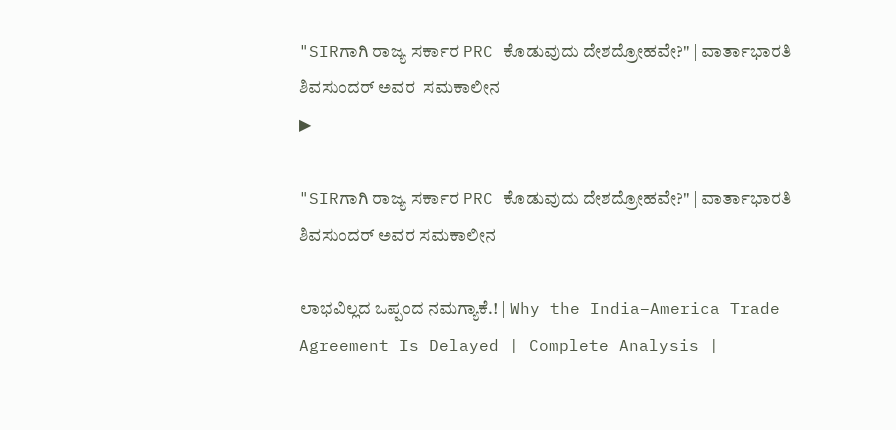"SIRಗಾಗಿ ರಾಜ್ಯ ಸರ್ಕಾರ PRC ಕೊಡುವುದು ದೇಶದ್ರೋಹವೇ?" | ವಾರ್ತಾಭಾರತಿ ಶಿವಸುಂದರ್ ಅವರ  ಸಮಕಾಲೀನ
▶

"SIRಗಾಗಿ ರಾಜ್ಯ ಸರ್ಕಾರ PRC ಕೊಡುವುದು ದೇಶದ್ರೋಹವೇ?" | ವಾರ್ತಾಭಾರತಿ ಶಿವಸುಂದರ್ ಅವರ ಸಮಕಾಲೀನ

ಲಾಭವಿಲ್ಲದ ಒಪ್ಪಂದ ನಮಗ್ಯಾಕೆ.! | Why the India–America Trade Agreement Is Delayed | Complete Analysis |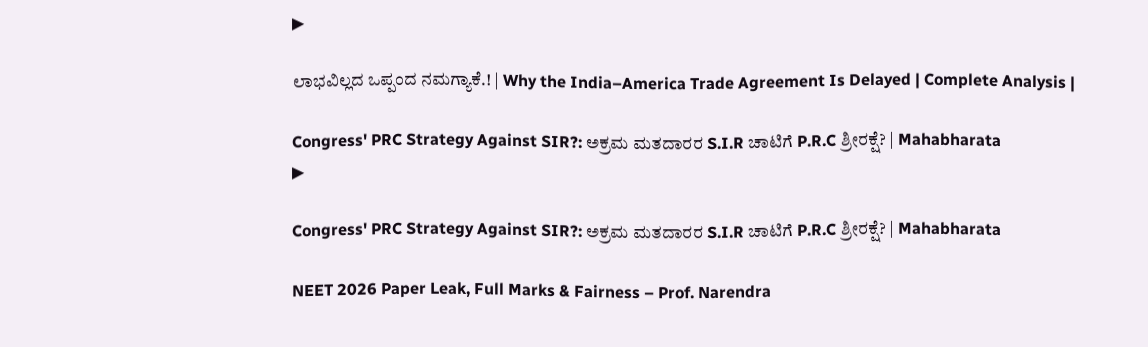▶

ಲಾಭವಿಲ್ಲದ ಒಪ್ಪಂದ ನಮಗ್ಯಾಕೆ.! | Why the India–America Trade Agreement Is Delayed | Complete Analysis |

Congress' PRC Strategy Against SIR?: ಅಕ್ರಮ ಮತದಾರರ S.I.R ಚಾಟಿಗೆ P.R.C ಶ್ರೀರಕ್ಷೆ? | Mahabharata
▶

Congress' PRC Strategy Against SIR?: ಅಕ್ರಮ ಮತದಾರರ S.I.R ಚಾಟಿಗೆ P.R.C ಶ್ರೀರಕ್ಷೆ? | Mahabharata

NEET 2026 Paper Leak, Full Marks & Fairness – Prof. Narendra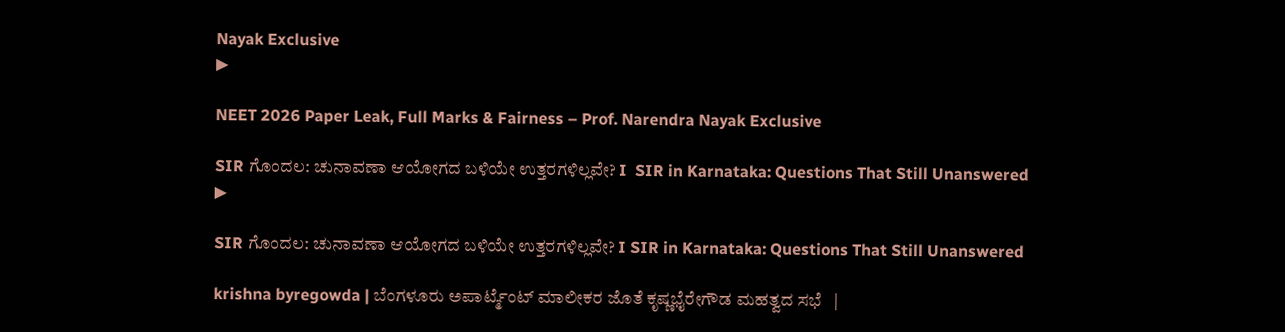Nayak Exclusive
▶

NEET 2026 Paper Leak, Full Marks & Fairness – Prof. Narendra Nayak Exclusive

SIR ಗೊಂದಲ: ಚುನಾವಣಾ ಆಯೋಗದ ಬಳಿಯೇ ಉತ್ತರಗಳಿಲ್ಲವೇ? I  SIR in Karnataka: Questions That Still Unanswered
▶

SIR ಗೊಂದಲ: ಚುನಾವಣಾ ಆಯೋಗದ ಬಳಿಯೇ ಉತ್ತರಗಳಿಲ್ಲವೇ? I SIR in Karnataka: Questions That Still Unanswered

krishna byregowda | ಬೆಂಗಳೂರು ಅಪಾರ್ಟ್ಮೆಂಟ್‌ ಮಾಲೀಕರ ಜೊತೆ ಕೃಷ್ಣಭೈರೇಗೌಡ ಮಹತ್ವದ ಸಭೆ   |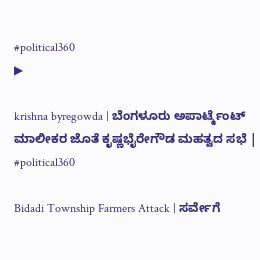#political360
▶

krishna byregowda | ಬೆಂಗಳೂರು ಅಪಾರ್ಟ್ಮೆಂಟ್‌ ಮಾಲೀಕರ ಜೊತೆ ಕೃಷ್ಣಭೈರೇಗೌಡ ಮಹತ್ವದ ಸಭೆ | #political360

Bidadi Township Farmers Attack | ಸರ್ವೇಗೆ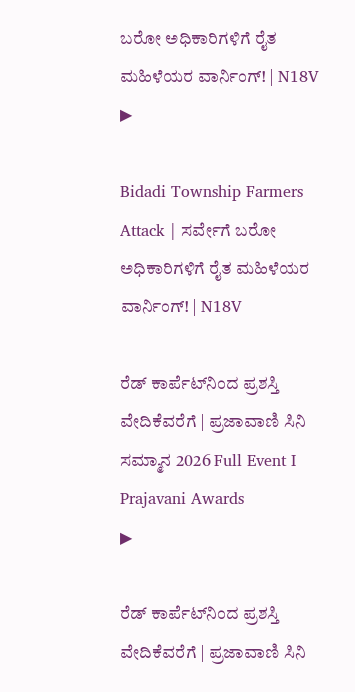ಬರೋ ಅಧಿಕಾರಿಗಳಿಗೆ ರೈತ ಮಹಿಳೆಯರ ವಾರ್ನಿಂಗ್! | N18V
▶

Bidadi Township Farmers Attack | ಸರ್ವೇಗೆ ಬರೋ ಅಧಿಕಾರಿಗಳಿಗೆ ರೈತ ಮಹಿಳೆಯರ ವಾರ್ನಿಂಗ್! | N18V

ರೆಡ್ ಕಾರ್ಪೆಟ್‌ನಿಂದ ಪ್ರಶಸ್ತಿ ವೇದಿಕೆವರೆಗೆ | ಪ್ರಜಾವಾಣಿ ಸಿನಿ ಸಮ್ಮಾನ 2026 Full Event I Prajavani Awards
▶

ರೆಡ್ ಕಾರ್ಪೆಟ್‌ನಿಂದ ಪ್ರಶಸ್ತಿ ವೇದಿಕೆವರೆಗೆ | ಪ್ರಜಾವಾಣಿ ಸಿನಿ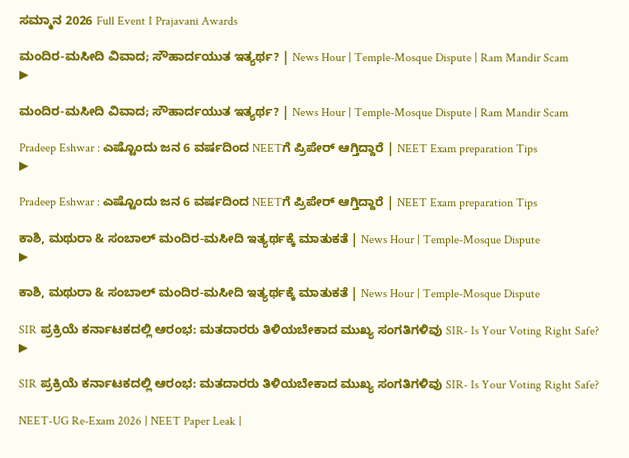ಸಮ್ಮಾನ 2026 Full Event I Prajavani Awards

ಮಂದಿರ-ಮಸೀದಿ ವಿವಾದ; ಸೌಹಾರ್ದಯುತ ಇತ್ಯರ್ಥ? | News Hour | Temple-Mosque Dispute | Ram Mandir Scam
▶

ಮಂದಿರ-ಮಸೀದಿ ವಿವಾದ; ಸೌಹಾರ್ದಯುತ ಇತ್ಯರ್ಥ? | News Hour | Temple-Mosque Dispute | Ram Mandir Scam

Pradeep Eshwar : ಎಷ್ಟೊಂದು ಜನ 6 ವರ್ಷದಿಂದ NEETಗೆ ಪ್ರಿಪೇರ್ ಆಗ್ತಿದ್ದಾರೆ | NEET Exam preparation Tips
▶

Pradeep Eshwar : ಎಷ್ಟೊಂದು ಜನ 6 ವರ್ಷದಿಂದ NEETಗೆ ಪ್ರಿಪೇರ್ ಆಗ್ತಿದ್ದಾರೆ | NEET Exam preparation Tips

ಕಾಶಿ, ಮಥುರಾ & ಸಂಬಾಲ್ ಮಂದಿರ-ಮಸೀದಿ ಇತ್ಯರ್ಥಕ್ಕೆ ಮಾತುಕತೆ | News Hour | Temple-Mosque Dispute
▶

ಕಾಶಿ, ಮಥುರಾ & ಸಂಬಾಲ್ ಮಂದಿರ-ಮಸೀದಿ ಇತ್ಯರ್ಥಕ್ಕೆ ಮಾತುಕತೆ | News Hour | Temple-Mosque Dispute

SIR ಪ್ರಕ್ರಿಯೆ ಕರ್ನಾಟಕದಲ್ಲಿ ಆರಂಭ: ಮತದಾರರು ತಿಳಿಯಬೇಕಾದ ಮುಖ್ಯ ಸಂಗತಿಗಳಿವು SIR- Is Your Voting Right Safe?
▶

SIR ಪ್ರಕ್ರಿಯೆ ಕರ್ನಾಟಕದಲ್ಲಿ ಆರಂಭ: ಮತದಾರರು ತಿಳಿಯಬೇಕಾದ ಮುಖ್ಯ ಸಂಗತಿಗಳಿವು SIR- Is Your Voting Right Safe?

NEET-UG Re-Exam 2026 | NEET Paper Leak |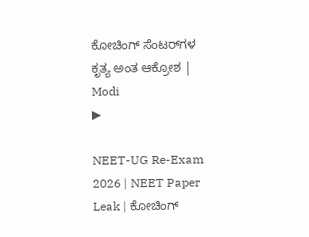ಕೋಚಿಂಗ್ ಸೆಂಟರ್‌ಗಳ ಕೃತ್ಯ ಅಂತ ಆಕ್ರೋಶ | Modi
▶

NEET-UG Re-Exam 2026 | NEET Paper Leak | ಕೋಚಿಂಗ್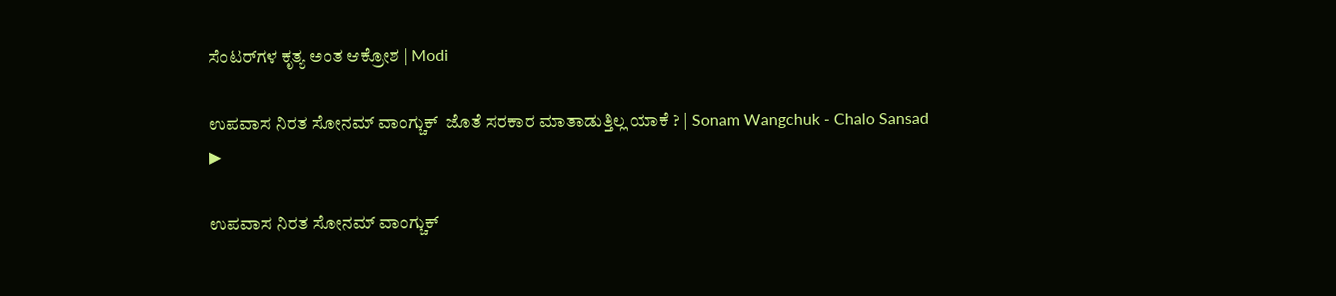ಸೆಂಟರ್‌ಗಳ ಕೃತ್ಯ ಅಂತ ಆಕ್ರೋಶ | Modi

ಉಪವಾಸ ನಿರತ ಸೋನಮ್ ವಾಂಗ್ಚುಕ್  ಜೊತೆ ಸರಕಾರ ಮಾತಾಡುತ್ತಿಲ್ಲ ಯಾಕೆ ? | Sonam Wangchuk - Chalo Sansad
▶

ಉಪವಾಸ ನಿರತ ಸೋನಮ್ ವಾಂಗ್ಚುಕ್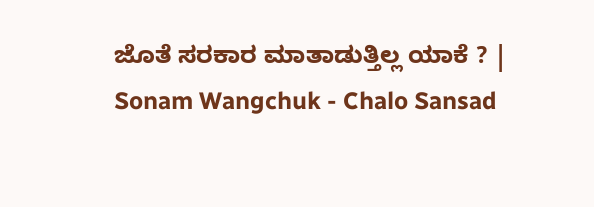ಜೊತೆ ಸರಕಾರ ಮಾತಾಡುತ್ತಿಲ್ಲ ಯಾಕೆ ? | Sonam Wangchuk - Chalo Sansad